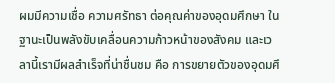ผมมีความเชื่อ ความศรัทธา ต่อคุณค่าของอุดมศึกษา ในฐานะเป็นพลังขับเคลื่อนความก้าวหน้าของสังคม และเวลานี้เรามีผลสำเร็จที่น่าชื่นชม คือ การขยายตัวของอุดมศึ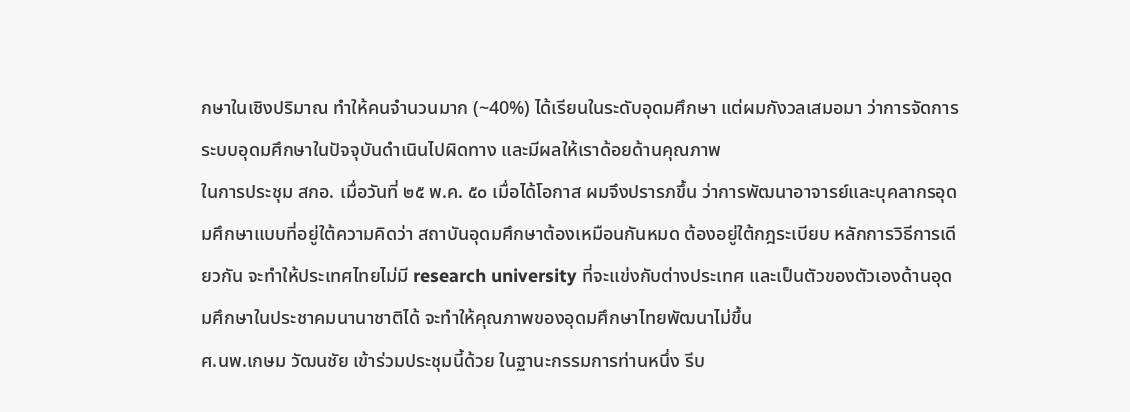กษาในเชิงปริมาณ ทำให้คนจำนวนมาก (~40%) ได้เรียนในระดับอุดมศึกษา แต่ผมกังวลเสมอมา ว่าการจัดการระบบอุดมศึกษาในปัจจุบันดำเนินไปผิดทาง และมีผลให้เราด้อยด้านคุณภาพ
ในการประชุม สกอ. เมื่อวันที่ ๒๕ พ.ค. ๕๐ เมื่อได้โอกาส ผมจึงปรารภขึ้น ว่าการพัฒนาอาจารย์และบุคลากรอุดมศึกษาแบบที่อยู่ใต้ความคิดว่า สถาบันอุดมศึกษาต้องเหมือนกันหมด ต้องอยู่ใต้กฎระเบียบ หลักการวิธีการเดียวกัน จะทำให้ประเทศไทยไม่มี research university ที่จะแข่งกับต่างประเทศ และเป็นตัวของตัวเองด้านอุดมศึกษาในประชาคมนานาชาติได้ จะทำให้คุณภาพของอุดมศึกษาไทยพัฒนาไม่ขึ้น
ศ.นพ.เกษม วัฒนชัย เข้าร่วมประชุมนี้ด้วย ในฐานะกรรมการท่านหนึ่ง รีบ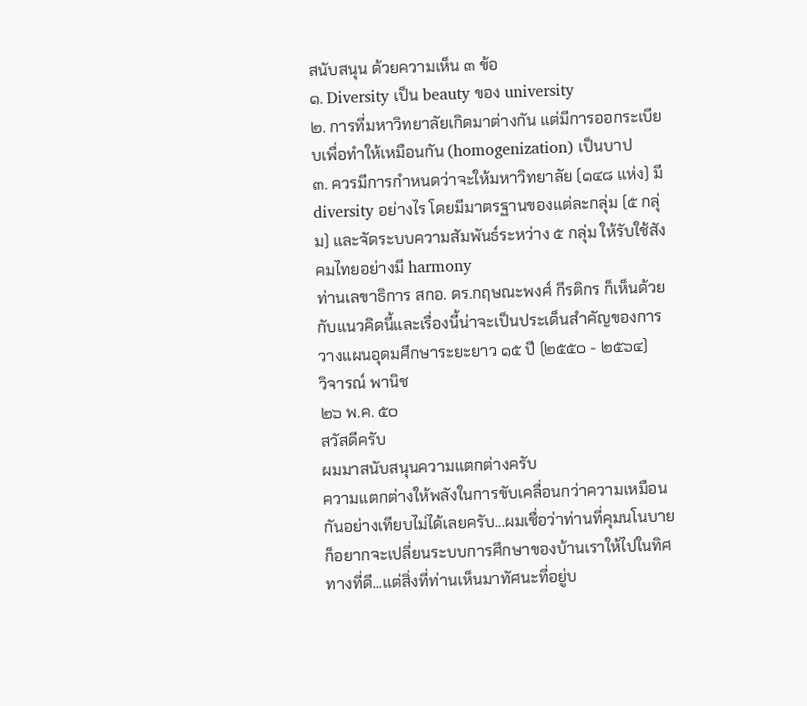สนับสนุน ด้วยความเห็น ๓ ข้อ
๑. Diversity เป็น beauty ของ university
๒. การที่มหาวิทยาลัยเกิดมาต่างกัน แต่มีการออกระเบียบเพื่อทำให้เหมือนกัน (homogenization) เป็นบาป
๓. ควรมีการกำหนดว่าจะให้มหาวิทยาลัย (๑๔๘ แห่ง) มี diversity อย่างไร โดยมีมาตรฐานของแต่ละกลุ่ม (๕ กลุ่ม) และจัดระบบความสัมพันธ์ระหว่าง ๕ กลุ่ม ให้รับใช้สังคมไทยอย่างมี harmony
ท่านเลขาธิการ สกอ. ดร.กฤษณะพงศ์ กีรติกร ก็เห็นด้วยกับแนวคิดนี้และเรื่องนี้น่าจะเป็นประเด็นสำคัญของการวางแผนอุดมศึกษาระยะยาว ๑๕ ปี (๒๕๕๐ - ๒๕๖๔)
วิจารณ์ พานิช
๒๖ พ.ค. ๕๐
สวัสดีครับ
ผมมาสนับสนุนความแตกต่างครับ
ความแตกต่างให้พลังในการขับเคลื่อนกว่าความเหมือนกันอย่างเทียบไม่ได้เลยครับ...ผมเชื่อว่าท่านที่คุมนโนบายก็อยากจะเปลี่ยนระบบการศึกษาของบ้านเราให้ไปในทิศทางที่ดี...แต่สิ่งที่ท่านเห็นมาทัศนะที่อยู่บ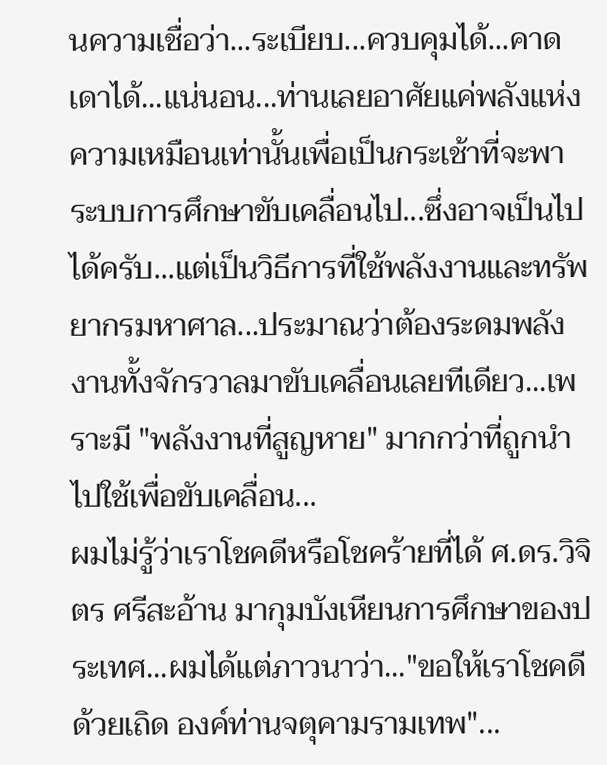นความเชื่อว่า...ระเบียบ...ควบคุมได้...คาดเดาได้...แน่นอน...ท่านเลยอาศัยแค่พลังแห่งความเหมือนเท่านั้นเพื่อเป็นกระเช้าที่จะพาระบบการศึกษาขับเคลื่อนไป...ซึ่งอาจเป็นไปได้ครับ...แต่เป็นวิธีการที่ใช้พลังงานและทรัพยากรมหาศาล...ประมาณว่าต้องระดมพลังงานทั้งจักรวาลมาขับเคลื่อนเลยทีเดียว...เพราะมี "พลังงานที่สูญหาย" มากกว่าที่ถูกนำไปใช้เพื่อขับเคลื่อน...
ผมไม่รู้ว่าเราโชคดีหรือโชคร้ายที่ได้ ศ.ดร.วิจิตร ศรีสะอ้าน มากุมบังเหียนการศึกษาของประเทศ...ผมได้แต่ภาวนาว่า..."ขอให้เราโชคดีด้วยเถิด องค์ท่านจตุคามรามเทพ"...